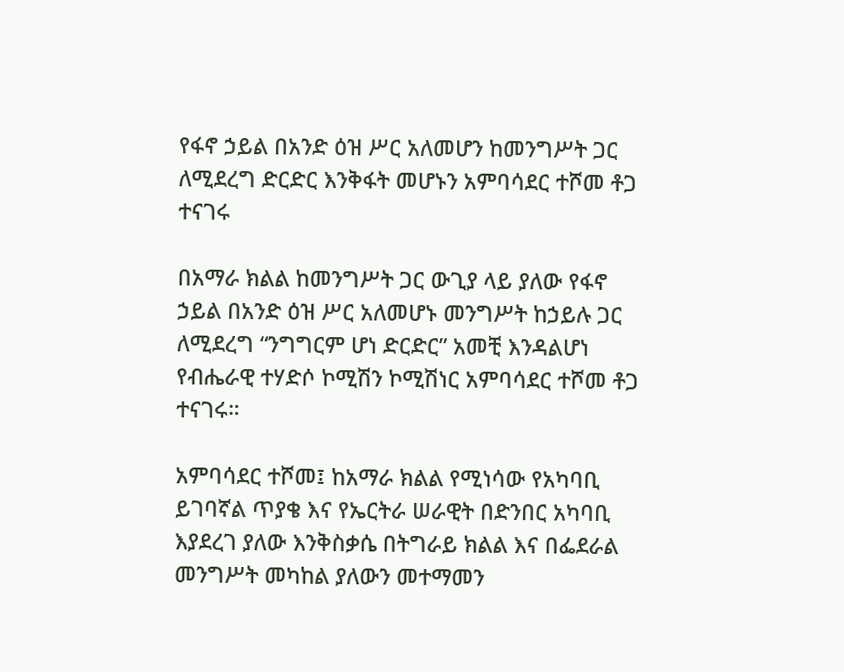የፋኖ ኃይል በአንድ ዕዝ ሥር አለመሆን ከመንግሥት ጋር ለሚደረግ ድርድር እንቅፋት መሆኑን አምባሳደር ተሾመ ቶጋ ተናገሩ

በአማራ ክልል ከመንግሥት ጋር ውጊያ ላይ ያለው የፋኖ ኃይል በአንድ ዕዝ ሥር አለመሆኑ መንግሥት ከኃይሉ ጋር ለሚደረግ “ንግግርም ሆነ ድርድር” አመቺ እንዳልሆነ የብሔራዊ ተሃድሶ ኮሚሽን ኮሚሽነር አምባሳደር ተሾመ ቶጋ ተናገሩ።

አምባሳደር ተሾመ፤ ከአማራ ክልል የሚነሳው የአካባቢ ይገባኛል ጥያቄ እና የኤርትራ ሠራዊት በድንበር አካባቢ እያደረገ ያለው እንቅስቃሴ በትግራይ ክልል እና በፌደራል መንግሥት መካከል ያለውን መተማመን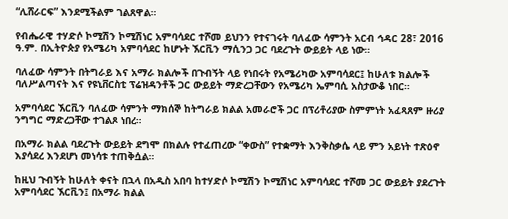“ሊሸራርፍ” እንደሚችልም ገልጸዋል።

የብሔራዊ ተሃድሶ ኮሚሽን ኮሚሽነር አምባሳደር ተሾመ ይህንን የተናገሩት ባለፈው ሳምንት አርብ ኅዳር 28፣ 2016 ዓ.ም. በኢትዮጵያ የአሜሪካ አምባሳደር ከሆኑት ኧርቪን ማሲንጋ ጋር ባደረጉት ውይይት ላይ ነው።

ባለፈው ሳምንት በትግራይ እና አማራ ክልሎች በጉብኝት ላይ የነበሩት የአሜሪካው አምባሳደር፤ ከሁለቱ ክልሎች ባለሥልጣናት እና የዩኒቨርስቲ ፕሬዝዳንቶች ጋር ውይይት ማድረጋቸውን የአሜሪካ ኤምባሲ አስታውቆ ነበር።

አምባሳደር ኧርቪን ባለፈው ሳምንት ማክሰኞ ከትግራይ ክልል አመራሮች ጋር በፕሪቶሪያው ስምምነት አፈጻጸም ዙሪያ ንግግር ማድረጋቸው ተገልጾ ነበረ።

በአማራ ክልል ባደረጉት ውይይት ደግሞ በክልሉ የተፈጠረው “ቀውስ” የተቋማት እንቅስቃሴ ላይ ምን አይነት ተጽዕኖ እያሳደረ እንደሆነ መነሳቱ ተጠቅሷል።

ከዚህ ጉብኝት ከሁለት ቀናት በኋላ በአዲስ አበባ ከተሃድሶ ኮሚሽን ኮሚሽነር አምባሳደር ተሾመ ጋር ውይይት ያደረጉት አምባሳደር ኧርቪን፤ በአማራ ክልል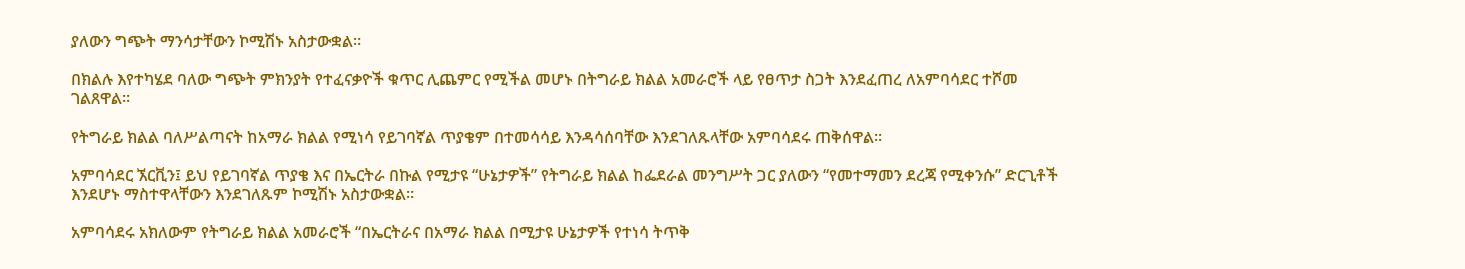ያለውን ግጭት ማንሳታቸውን ኮሚሽኑ አስታውቋል።

በክልሉ እየተካሄደ ባለው ግጭት ምክንያት የተፈናቃዮች ቁጥር ሊጨምር የሚችል መሆኑ በትግራይ ክልል አመራሮች ላይ የፀጥታ ስጋት እንደፈጠረ ለአምባሳደር ተሾመ ገልጸዋል።

የትግራይ ክልል ባለሥልጣናት ከአማራ ክልል የሚነሳ የይገባኛል ጥያቄም በተመሳሳይ እንዳሳሰባቸው እንደገለጹላቸው አምባሳደሩ ጠቅሰዋል።

አምባሳደር ኧርቪን፤ ይህ የይገባኛል ጥያቄ እና በኤርትራ በኩል የሚታዩ “ሁኔታዎች” የትግራይ ክልል ከፌደራል መንግሥት ጋር ያለውን “የመተማመን ደረጃ የሚቀንሱ” ድርጊቶች እንደሆኑ ማስተዋላቸውን እንደገለጹም ኮሚሽኑ አስታውቋል።

አምባሳደሩ አክለውም የትግራይ ክልል አመራሮች “በኤርትራና በአማራ ክልል በሚታዩ ሁኔታዎች የተነሳ ትጥቅ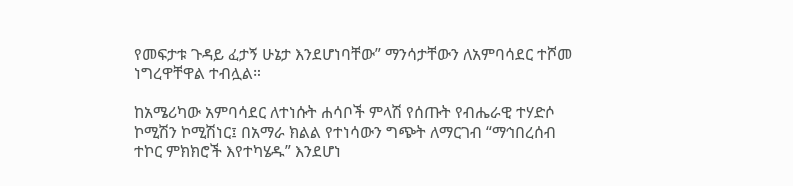የመፍታቱ ጉዳይ ፈታኝ ሁኔታ እንደሆነባቸው” ማንሳታቸውን ለአምባሳደር ተሾመ ነግረዋቸዋል ተብሏል።

ከአሜሪካው አምባሳደር ለተነሱት ሐሳቦች ምላሽ የሰጡት የብሔራዊ ተሃድሶ ኮሚሽን ኮሚሽነር፤ በአማራ ክልል የተነሳውን ግጭት ለማርገብ “ማኅበረሰብ ተኮር ምክክሮች እየተካሄዱ” እንደሆነ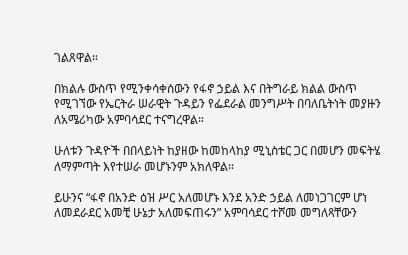ገልጸዋል።

በክልሉ ውስጥ የሚንቀሳቀሰውን የፋኖ ኃይል እና በትግራይ ክልል ውስጥ የሚገኘው የኤርትራ ሠራዊት ጉዳይን የፌደራል መንግሥት በባለቤትነት መያዙን ለአሜሪካው አምባሳደር ተናግረዋል።

ሁለቱን ጉዳዮች በበላይነት ከያዘው ከመከላከያ ሚኒስቴር ጋር በመሆን መፍትሄ ለማምጣት እየተሠራ መሆኑንም አክለዋል።

ይሁንና “ፋኖ በአንድ ዕዝ ሥር አለመሆኑ እንደ አንድ ኃይል ለመነጋገርም ሆነ ለመደራደር አመቺ ሁኔታ አለመፍጠሩን” አምባሳደር ተሾመ መግለጻቸውን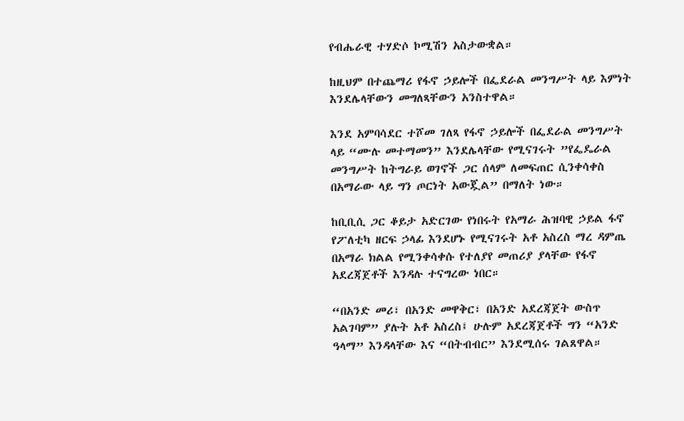የብሔራዊ ተሃድሶ ኮሚሽን አስታውቋል።

ከዚህም በተጨማሪ የፋኖ ኃይሎች በፌደራል መንግሥት ላይ እምነት እንደሌላቸውን መግለጻቸውን አንስተዋል።

እንደ አምባሳደር ተሾመ ገለጻ የፋኖ ኃይሎች በፌደራል መንግሥት ላይ “ሙሉ መተማመን” እንደሌላቸው የሚናገሩት ”የፌዴራል መንግሥት ከትግራይ ወገኖች ጋር ሰላም ለመፍጠር ሲንቀሳቀስ በአማራው ላይ ግን ጦርነት አውጇል” በማለት ነው።

ከቢቢሲ ጋር ቆይታ አድርገው የነበሩት የአማራ ሕዝባዊ ኃይል ፋኖ የፖለቲካ ዘርፍ ኃላፊ እንደሆኑ የሚናገሩት አቶ አስረስ ማረ ዳምጤ በአማራ ክልል የሚንቀሳቀሱ የተለያየ መጠሪያ ያላቸው የፋኖ አደረጃጀቶች እንዳሉ ተናግረው ነበር።

“በአንድ መሪ፣ በአንድ መዋቅር፣ በአንድ አደረጃጀት ውስጥ አልገባም” ያሉት አቶ አስረስ፤ ሁሉም አደረጃጀቶች ግን “አንድ ዓላማ” እንዳላቸው እና “በትብብር” እንደሚሰሩ ገልጸዋል።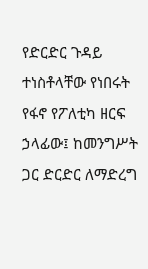የድርድር ጉዳይ ተነስቶላቸው የነበሩት የፋኖ የፖለቲካ ዘርፍ ኃላፊው፤ ከመንግሥት ጋር ድርድር ለማድረግ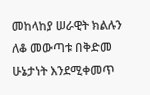መከላከያ ሠራዊት ክልሉን ለቆ መውጣቱ በቅድመ ሁኔታነት እንደሚቀመጥ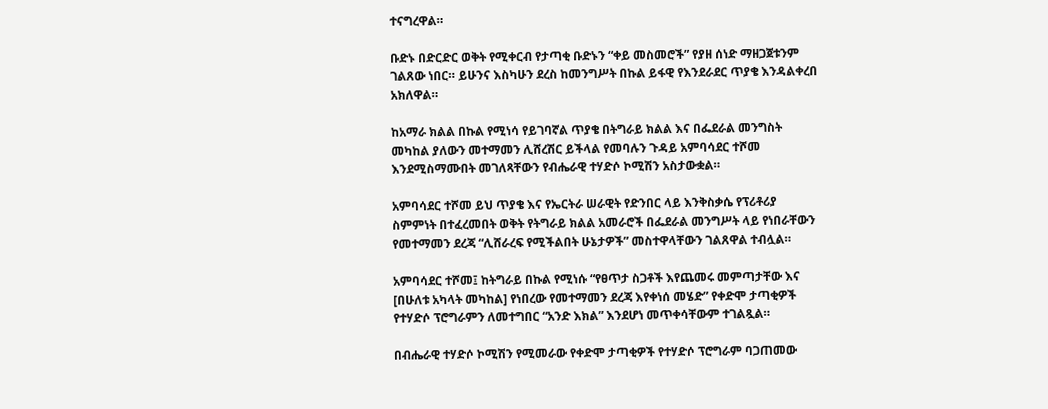ተናግረዋል።

ቡድኑ በድርድር ወቅት የሚቀርብ የታጣቂ ቡድኑን “ቀይ መስመሮች” የያዘ ሰነድ ማዘጋጀቱንም ገልጸው ነበር። ይሁንና እስካሁን ደረስ ከመንግሥት በኩል ይፋዊ የእንደራደር ጥያቄ እንዳልቀረበ አክለዋል።

ከአማራ ክልል በኩል የሚነሳ የይገባኛል ጥያቄ በትግራይ ክልል እና በፌደራል መንግስት መካከል ያለውን መተማመን ሊሸረሽር ይችላል የመባሉን ጉዳይ አምባሳደር ተሾመ እንደሚስማሙበት መገለጻቸውን የብሔራዊ ተሃድሶ ኮሚሽን አስታውቋል።

አምባሳደር ተሾመ ይህ ጥያቄ እና የኤርትራ ሠራዊት የድንበር ላይ እንቅስቃሴ የፕሪቶሪያ ስምምነት በተፈረመበት ወቅት የትግራይ ክልል አመራሮች በፌደራል መንግሥት ላይ የነበራቸውን የመተማመን ደረጃ “ሊሸራረፍ የሚችልበት ሁኔታዎች” መስተዋላቸውን ገልጸዋል ተብሏል።

አምባሳደር ተሾመ፤ ከትግራይ በኩል የሚነሱ “የፀጥታ ስጋቶች እየጨመሩ መምጣታቸው እና [በሁለቱ አካላት መካከል] የነበረው የመተማመን ደረጃ እየቀነሰ መሄድ” የቀድሞ ታጣቂዎች የተሃድሶ ፕሮግራምን ለመተግበር “አንድ እክል” እንደሆነ መጥቀሳቸውም ተገልጿል።

በብሔራዊ ተሃድሶ ኮሚሽን የሚመራው የቀድሞ ታጣቂዎች የተሃድሶ ፕሮግራም ባጋጠመው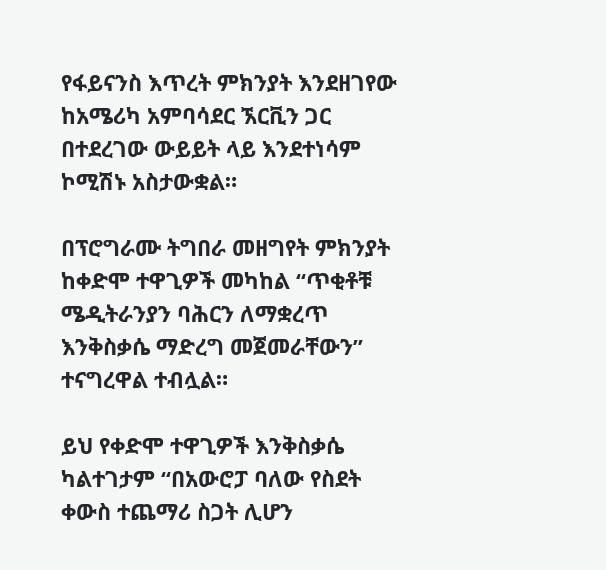የፋይናንስ እጥረት ምክንያት እንደዘገየው ከአሜሪካ አምባሳደር ኧርቪን ጋር በተደረገው ውይይት ላይ እንደተነሳም ኮሚሽኑ አስታውቋል።

በፕሮግራሙ ትግበራ መዘግየት ምክንያት ከቀድሞ ተዋጊዎች መካከል “ጥቂቶቹ ሜዲትራንያን ባሕርን ለማቋረጥ እንቅስቃሴ ማድረግ መጀመራቸውን” ተናግረዋል ተብሏል።

ይህ የቀድሞ ተዋጊዎች እንቅስቃሴ ካልተገታም “በአውሮፓ ባለው የስደት ቀውስ ተጨማሪ ስጋት ሊሆን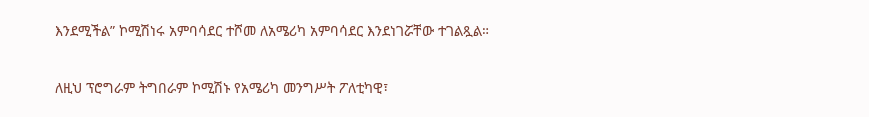እንደሚችል” ኮሚሽነሩ አምባሳደር ተሾመ ለአሜሪካ አምባሳደር እንደነገሯቸው ተገልጿል።

ለዚህ ፕሮግራም ትግበራም ኮሚሽኑ የአሜሪካ መንግሥት ፖለቲካዊ፣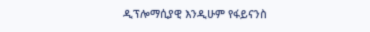ዲፕሎማሲያዊ እንዲሁም የፋይናንስ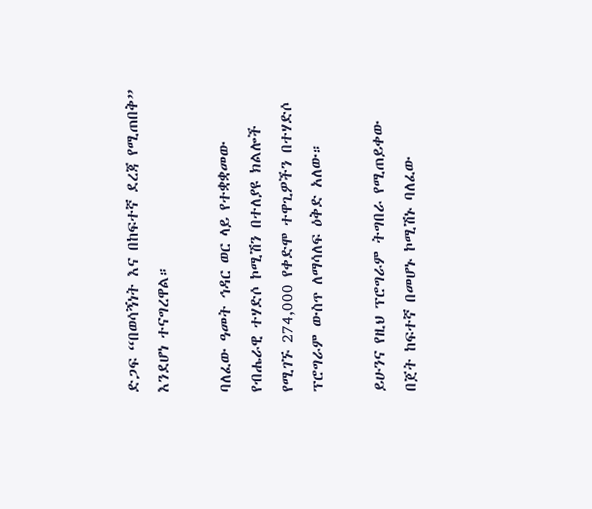ድጋፍ “በወሳኝነት እና በከፍተኛ ደረጃ የሚጠበቅ” እንደሆነ ተናግረዋል።

ባለፈው ዓመት ኅዳር ወር ላይ የተቋቋመው የብሔራዊ ተሃድሶ ኮሚሽን በተለያዩ ክልሎች የሚገኙ 274,000 የቀድሞ ተዋጊዎችን በተሃድሶ ፕሮግራም ውስጥ ለማሳለፍ ዕቅድ አለው።

ይሁንና የዚህ ፕሮግራም ትግበራ የሚጠይቀው በጀት ከፍተኛ በመሆኑ ኮሚሽኑ ባለፈው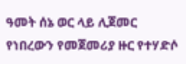ዓመት ሰኔ ወር ላይ ሊጀመር የነበረውን የመጀመሪያ ዙር የተሃድሶ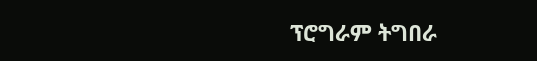ፕሮግራም ትግበራ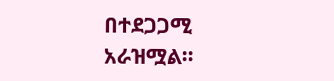በተደጋጋሚ አራዝሟል።